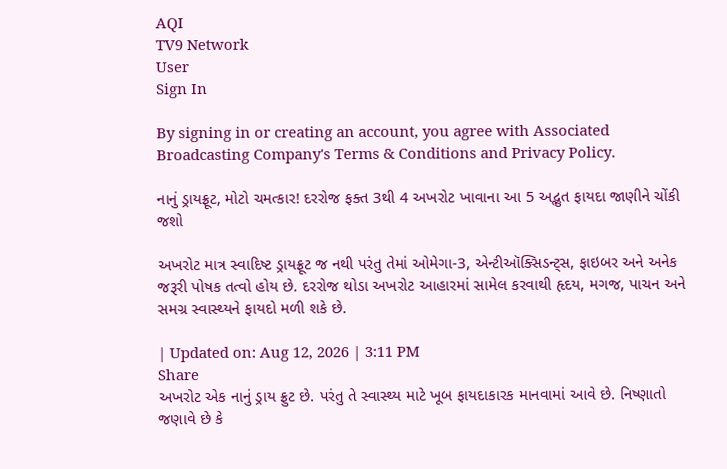AQI
TV9 Network
User
Sign In

By signing in or creating an account, you agree with Associated Broadcasting Company's Terms & Conditions and Privacy Policy.

નાનું ડ્રાયફ્રૂટ, મોટો ચમત્કાર! દરરોજ ફક્ત 3થી 4 અખરોટ ખાવાના આ 5 અદ્ભુત ફાયદા જાણીને ચોંકી જશો

અખરોટ માત્ર સ્વાદિષ્ટ ડ્રાયફ્રૂટ જ નથી પરંતુ તેમાં ઓમેગા-3, એન્ટીઑક્સિડન્ટ્સ, ફાઇબર અને અનેક જરૂરી પોષક તત્વો હોય છે. દરરોજ થોડા અખરોટ આહારમાં સામેલ કરવાથી હૃદય, મગજ, પાચન અને સમગ્ર સ્વાસ્થ્યને ફાયદો મળી શકે છે.

| Updated on: Aug 12, 2026 | 3:11 PM
Share
અખરોટ એક નાનું ડ્રાય ફ્રુટ છે. પરંતુ તે સ્વાસ્થ્ય માટે ખૂબ ફાયદાકારક માનવામાં આવે છે. નિષ્ણાતો જણાવે છે કે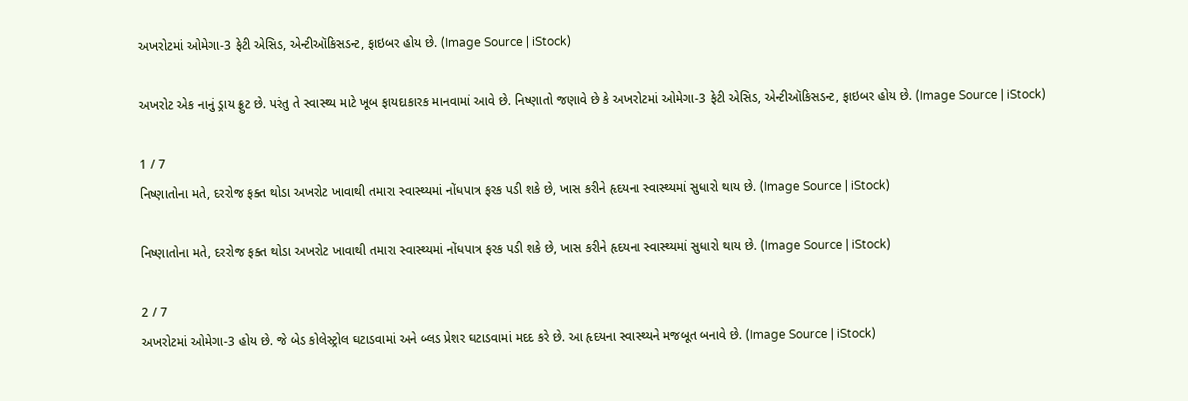અખરોટમાં ઓમેગા-3 ફેટી એસિડ, એન્ટીઑકિસડન્ટ, ફાઇબર હોય છે. (Image Source | iStock)

અખરોટ એક નાનું ડ્રાય ફ્રુટ છે. પરંતુ તે સ્વાસ્થ્ય માટે ખૂબ ફાયદાકારક માનવામાં આવે છે. નિષ્ણાતો જણાવે છે કે અખરોટમાં ઓમેગા-3 ફેટી એસિડ, એન્ટીઑકિસડન્ટ, ફાઇબર હોય છે. (Image Source | iStock)

1 / 7
નિષ્ણાતોના મતે, દરરોજ ફક્ત થોડા અખરોટ ખાવાથી તમારા સ્વાસ્થ્યમાં નોંધપાત્ર ફરક પડી શકે છે, ખાસ કરીને હૃદયના સ્વાસ્થ્યમાં સુધારો થાય છે. (Image Source | iStock)

નિષ્ણાતોના મતે, દરરોજ ફક્ત થોડા અખરોટ ખાવાથી તમારા સ્વાસ્થ્યમાં નોંધપાત્ર ફરક પડી શકે છે, ખાસ કરીને હૃદયના સ્વાસ્થ્યમાં સુધારો થાય છે. (Image Source | iStock)

2 / 7
અખરોટમાં ઓમેગા-3 હોય છે. જે બેડ કોલેસ્ટ્રોલ ઘટાડવામાં અને બ્લડ પ્રેશર ઘટાડવામાં મદદ કરે છે. આ હૃદયના સ્વાસ્થ્યને મજબૂત બનાવે છે. (Image Source | iStock)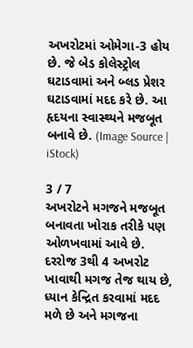અખરોટમાં ઓમેગા-3 હોય છે. જે બેડ કોલેસ્ટ્રોલ ઘટાડવામાં અને બ્લડ પ્રેશર ઘટાડવામાં મદદ કરે છે. આ હૃદયના સ્વાસ્થ્યને મજબૂત બનાવે છે. (Image Source | iStock)

3 / 7
અખરોટને મગજને મજબૂત બનાવતા ખોરાક તરીકે પણ ઓળખવામાં આવે છે. દરરોજ 3થી 4 અખરોટ ખાવાથી મગજ તેજ થાય છે, ધ્યાન કેન્દ્રિત કરવામાં મદદ મળે છે અને મગજના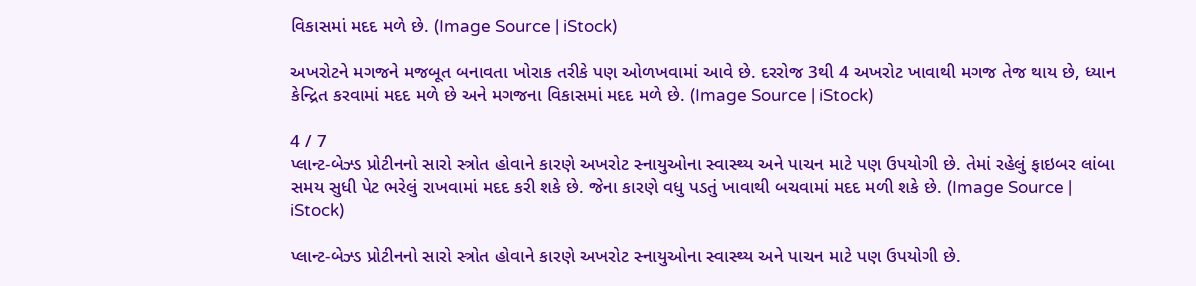વિકાસમાં મદદ મળે છે. (Image Source | iStock)

અખરોટને મગજને મજબૂત બનાવતા ખોરાક તરીકે પણ ઓળખવામાં આવે છે. દરરોજ 3થી 4 અખરોટ ખાવાથી મગજ તેજ થાય છે, ધ્યાન કેન્દ્રિત કરવામાં મદદ મળે છે અને મગજના વિકાસમાં મદદ મળે છે. (Image Source | iStock)

4 / 7
પ્લાન્ટ-બેઝ્ડ પ્રોટીનનો સારો સ્ત્રોત હોવાને કારણે અખરોટ સ્નાયુઓના સ્વાસ્થ્ય અને પાચન માટે પણ ઉપયોગી છે. તેમાં રહેલું ફાઇબર લાંબા સમય સુધી પેટ ભરેલું રાખવામાં મદદ કરી શકે છે. જેના કારણે વધુ પડતું ખાવાથી બચવામાં મદદ મળી શકે છે. (Image Source | iStock)

પ્લાન્ટ-બેઝ્ડ પ્રોટીનનો સારો સ્ત્રોત હોવાને કારણે અખરોટ સ્નાયુઓના સ્વાસ્થ્ય અને પાચન માટે પણ ઉપયોગી છે.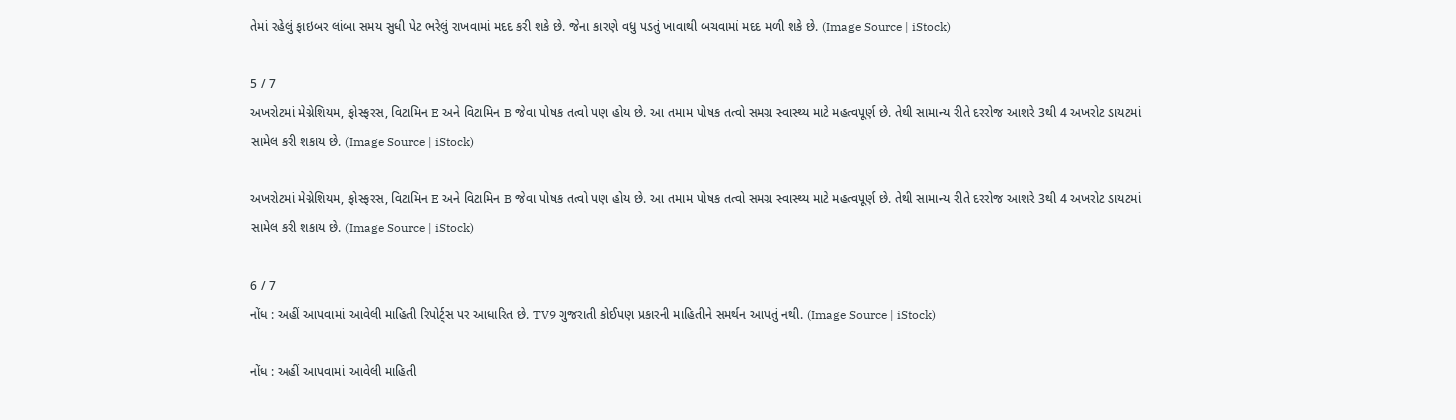તેમાં રહેલું ફાઇબર લાંબા સમય સુધી પેટ ભરેલું રાખવામાં મદદ કરી શકે છે. જેના કારણે વધુ પડતું ખાવાથી બચવામાં મદદ મળી શકે છે. (Image Source | iStock)

5 / 7
અખરોટમાં મેગ્નેશિયમ, ફોસ્ફરસ, વિટામિન E અને વિટામિન B જેવા પોષક તત્વો પણ હોય છે. આ તમામ પોષક તત્વો સમગ્ર સ્વાસ્થ્ય માટે મહત્વપૂર્ણ છે. તેથી સામાન્ય રીતે દરરોજ આશરે 3થી 4 અખરોટ ડાયટમાં સામેલ કરી શકાય છે. (Image Source | iStock)

અખરોટમાં મેગ્નેશિયમ, ફોસ્ફરસ, વિટામિન E અને વિટામિન B જેવા પોષક તત્વો પણ હોય છે. આ તમામ પોષક તત્વો સમગ્ર સ્વાસ્થ્ય માટે મહત્વપૂર્ણ છે. તેથી સામાન્ય રીતે દરરોજ આશરે 3થી 4 અખરોટ ડાયટમાં સામેલ કરી શકાય છે. (Image Source | iStock)

6 / 7
નોંધ : અહીં આપવામાં આવેલી માહિતી રિપોર્ટ્સ પર આધારિત છે. TV9 ગુજરાતી કોઈપણ પ્રકારની માહિતીને સમર્થન આપતું નથી. (Image Source | iStock)

નોંધ : અહીં આપવામાં આવેલી માહિતી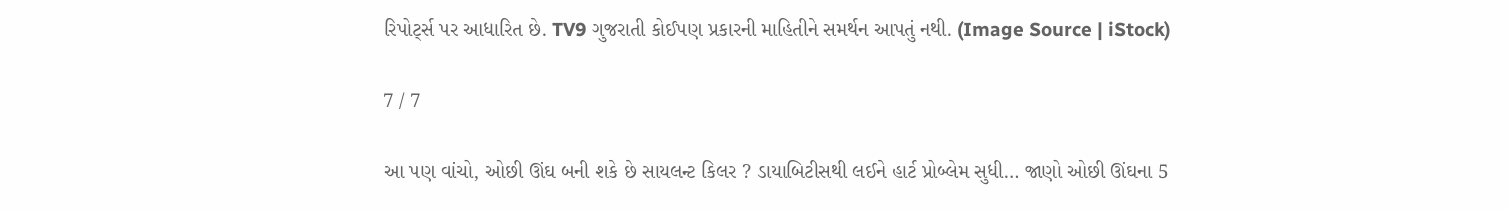રિપોર્ટ્સ પર આધારિત છે. TV9 ગુજરાતી કોઈપણ પ્રકારની માહિતીને સમર્થન આપતું નથી. (Image Source | iStock)

7 / 7

આ પણ વાંચો, ઓછી ઊંઘ બની શકે છે સાયલન્ટ કિલર ? ડાયાબિટીસથી લઈને હાર્ટ પ્રોબ્લેમ સુધી… જાણો ઓછી ઊંઘના 5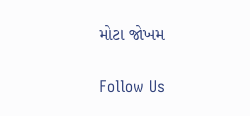મોટા જોખમ

Follow Us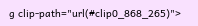g clip-path="url(#clip0_868_265)">